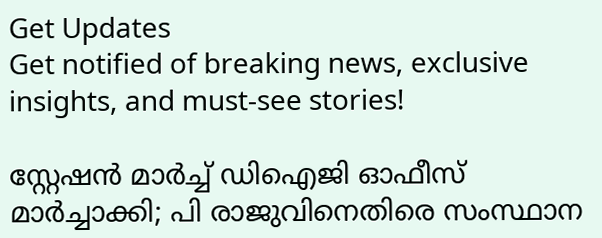Get Updates
Get notified of breaking news, exclusive insights, and must-see stories!

സ്റ്റേഷന്‍ മാര്‍ച്ച് ഡിഐജി ഓഫീസ് മാര്‍ച്ചാക്കി; പി രാജുവിനെതിരെ സംസ്ഥാന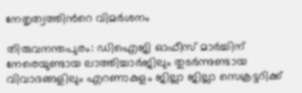നേതൃത്വത്തിന്‍റെ വിമര്‍ശനം

തിരുവനന്തപുരം: ഡിഐജി ഓഫീസ് മാര്‍ച്ചിന് നേരെയുണ്ടായ ലാത്തിച്ചാര്‍ജിലും തുടര്‍ന്നുണ്ടായ വിവാദങ്ങളിലും എറണാകുളം ജില്ലാ ജില്ലാ സെക്രട്ടറിക്ക്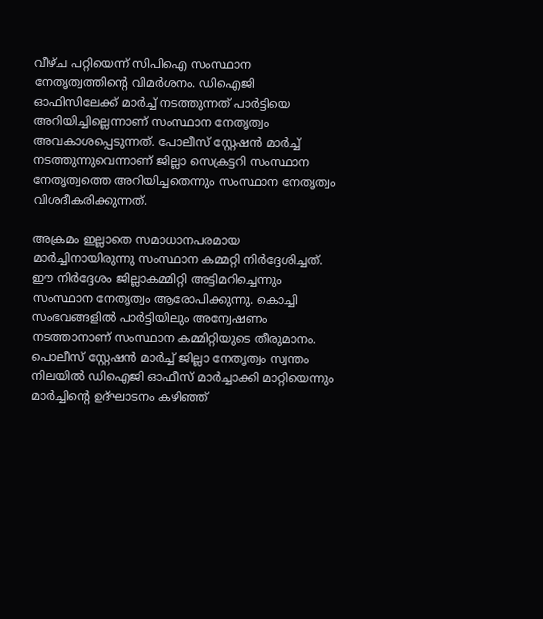വീഴ്ച പറ്റിയെന്ന് സിപിഐ സംസ്ഥാന നേതൃത്വത്തിന്‍റെ വിമര്‍ശനം. ഡിഐജി ഓഫിസിലേക്ക് മാര്‍ച്ച് നടത്തുന്നത് പാര്‍ട്ടിയെ അറിയിച്ചില്ലെന്നാണ് സംസ്ഥാന നേതൃത്വം അവകാശപ്പെടുന്നത്. പോലീസ് സ്റ്റേഷന്‍ മാര്‍ച്ച് നടത്തുന്നുവെന്നാണ് ജില്ലാ സെക്രട്ടറി സംസ്ഥാന നേതൃത്വത്തെ അറിയിച്ചതെന്നും സംസ്ഥാന നേതൃത്വം വിശദീകരിക്കുന്നത്.

അക്രമം ഇല്ലാതെ സമാധാനപരമായ മാര്‍ച്ചിനായിരുന്നു സംസ്ഥാന കമ്മറ്റി നിര്‍ദ്ദേശിച്ചത്. ഈ നിര്‍ദ്ദേശം ജില്ലാകമ്മിറ്റി അട്ടിമറിച്ചെന്നും സംസ്ഥാന നേതൃത്വം ആരോപിക്കുന്നു. കൊച്ചി സംഭവങ്ങളില്‍ പാര്‍ട്ടിയിലും അന്വേഷണം നടത്താനാണ് സംസ്ഥാന കമ്മിറ്റിയുടെ തീരുമാനം. പൊലീസ് സ്റ്റേഷൻ മാർച്ച് ജില്ലാ നേതൃത്വം സ്വന്തം നിലയിൽ ഡിഐജി ഓഫീസ് മാർച്ചാക്കി മാറ്റിയെന്നും മാർച്ചിന്‍റെ ഉദ്ഘാടനം കഴിഞ്ഞ്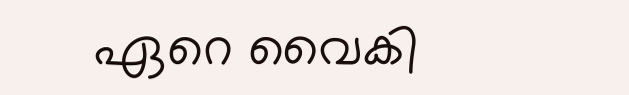ഏറെ വൈകി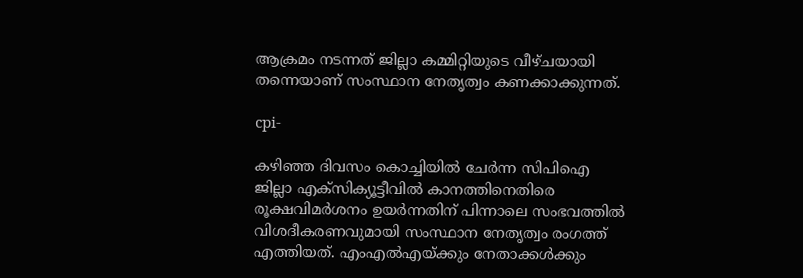ആക്രമം നടന്നത് ജില്ലാ കമ്മിറ്റിയുടെ വീഴ്ചയായി തന്നെയാണ് സംസ്ഥാന നേതൃത്വം കണക്കാക്കുന്നത്.

cpi-

കഴിഞ്ഞ ദിവസം കൊച്ചിയിൽ ചേർന്ന സിപിഐ ജില്ലാ എക്സിക്യൂട്ടീവില്‍ കാനത്തിനെതിരെ രൂക്ഷവിമര്‍ശനം ഉയര്‍ന്നതിന് പിന്നാലെ സംഭവത്തില്‍ വിശദീകരണവുമായി സംസ്ഥാന നേതൃത്വം രംഗത്ത് എത്തിയത്. എംഎല്‍എയ്ക്കും നേതാക്കള്‍ക്കും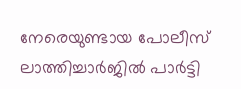നേരെയുണ്ടായ പോലീസ് ലാത്തിച്ചാര്‍ജില്‍ പാര്‍ട്ടി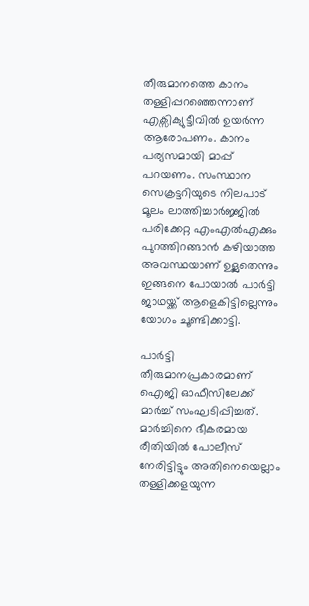തീരുമാനത്തെ കാനം തള്ളിപ്പറഞ്ഞെന്നാണ് എക്സിക്യുട്ടീവില്‍ ഉയര്‍ന്ന ആരോപണം. കാനം പര്യസമായി മാപ്പ് പറയണം. സംസ്ഥാന സെക്രട്ടറിയുടെ നിലപാട് മൂലം ലാത്തിച്ചാര്‍ജ്ജില്‍ പരിക്കേറ്റ എംഎല്‍എക്കും പുറത്തിറങ്ങാന്‍ കഴിയാത്ത അവസ്ഥയാണ് ഉള്ലതെന്നും ഇങ്ങനെ പോയാല്‍ പാര്‍ട്ടി ജാഥയ്ക്ക് ആളെകിട്ടില്ലെന്നും യോഗം ചൂണ്ടിക്കാട്ടി.

പാര്‍ട്ടി തീരുമാനപ്രകാരമാണ് ഐജി ഓഫീസിലേക്ക് മാര്‍ച്ച് സംഘടിപ്പിച്ചത്. മാര്‍ച്ചിനെ ഭീകരമായ രീതിയില്‍ പോലീസ് നേരിട്ടിട്ടും അതിനെയെല്ലാം തള്ളിക്കളയുന്ന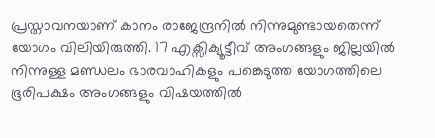പ്രസ്താവനയാണ് കാനം രാജേന്ദ്രനില്‍ നിന്നുമുണ്ടായതെന്ന് യോഗം വിലിയിരുത്തി. 17 എക്സിക്യൂട്ടീവ് അംഗങ്ങളും ജില്ലയില്‍ നിന്നുള്ള മണ്ഡലം ഭാരവാഹികളും പങ്കെടുത്ത യോഗത്തിലെ ഭൂരിപക്ഷം അംഗങ്ങളും വിഷയത്തില്‍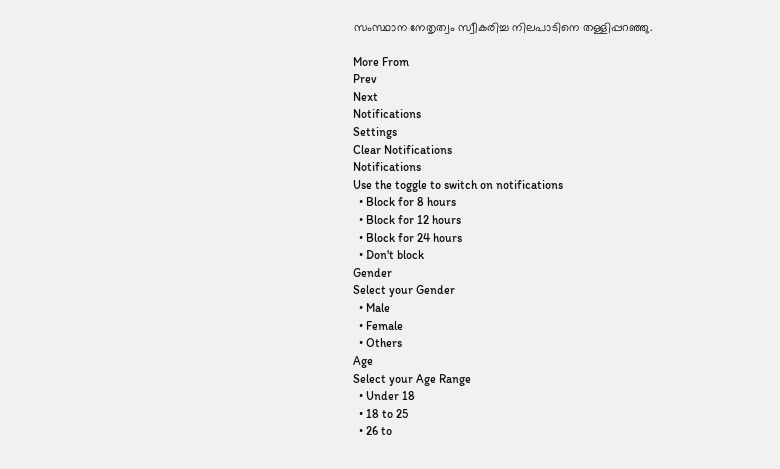സംസ്ഥാന നേതൃത്വം സ്വീകരിച്ച നിലപാടിനെ തള്ളിപ്പറഞ്ഞു.

More From
Prev
Next
Notifications
Settings
Clear Notifications
Notifications
Use the toggle to switch on notifications
  • Block for 8 hours
  • Block for 12 hours
  • Block for 24 hours
  • Don't block
Gender
Select your Gender
  • Male
  • Female
  • Others
Age
Select your Age Range
  • Under 18
  • 18 to 25
  • 26 to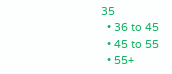35
  • 36 to 45
  • 45 to 55
  • 55+